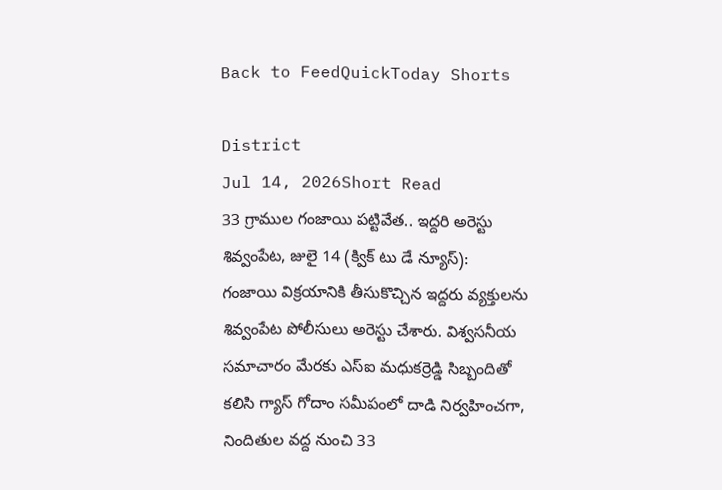Back to FeedQuickToday Shorts

District
Jul 14, 2026Short Read
33 గ్రాముల గంజాయి పట్టివేత.. ఇద్దరి అరెస్టు
శివ్వంపేట, జులై 14 (క్విక్ టు డే న్యూస్):
గంజాయి విక్రయానికి తీసుకొచ్చిన ఇద్దరు వ్యక్తులను శివ్వంపేట పోలీసులు అరెస్టు చేశారు. విశ్వసనీయ సమాచారం మేరకు ఎస్ఐ మధుకర్రెడ్డి సిబ్బందితో కలిసి గ్యాస్ గోదాం సమీపంలో దాడి నిర్వహించగా, నిందితుల వద్ద నుంచి 33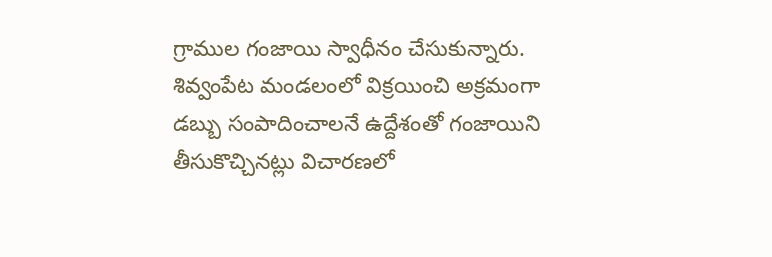గ్రాముల గంజాయి స్వాధీనం చేసుకున్నారు. శివ్వంపేట మండలంలో విక్రయించి అక్రమంగా డబ్బు సంపాదించాలనే ఉద్దేశంతో గంజాయిని తీసుకొచ్చినట్లు విచారణలో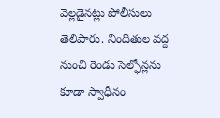వెల్లడైనట్లు పోలీసులు తెలిపారు. నిందితుల వద్ద నుంచి రెండు సెల్ఫోన్లను కూడా స్వాధీనం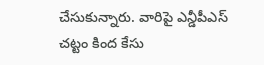చేసుకున్నారు. వారిపై ఎన్డీపీఎస్ చట్టం కింద కేసు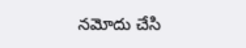నమోదు చేసి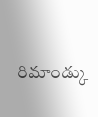రిమాండ్కు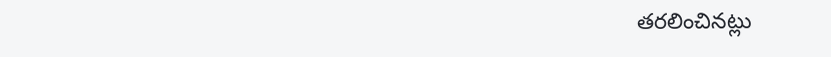తరలించినట్లు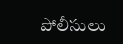పోలీసులు